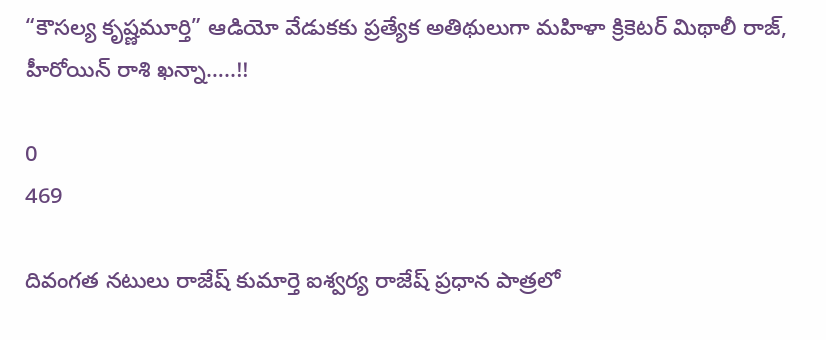“కౌసల్య కృష్ణమూర్తి” ఆడియో వేడుకకు ప్రత్యేక అతిథులుగా మహిళా క్రికెటర్ మిథాలీ రాజ్, హీరోయిన్ రాశి ఖన్నా…..!!

0
469

దివంగత నటులు రాజేష్ కుమార్తె ఐశ్వర్య రాజేష్ ప్రధాన పాత్రలో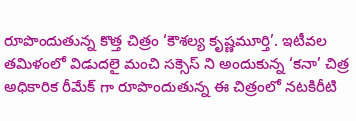రూపొందుతున్న కొత్త చిత్రం ‘కౌశల్య కృష్ణమూర్తి’. ఇటీవల తమిళంలో విడుదలై మంచి సక్సెస్ ని అందుకున్న ‘కనా’ చిత్ర అధికారిక రీమేక్ గా రూపొందుతున్న ఈ చిత్రంలో నటకిరీటి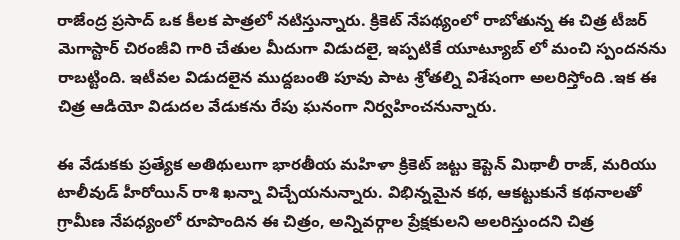రాజేంద్ర ప్రసాద్ ఒక కీలక పాత్రలో నటిస్తున్నారు. క్రికెట్ నేపథ్యంలో రాబోతున్న ఈ చిత్ర టీజర్ మెగాస్టార్ చిరంజీవి గారి చేతుల మీదుగా విడుదలై, ఇప్పటికే యూట్యూబ్ లో మంచి స్పందనను రాబట్టింది. ఇటీవల విడుదలైన ముద్దబంతి పూవు పాట శ్రోతల్ని విశేషంగా అలరిస్తోంది .ఇక ఈ చిత్ర ఆడియో విడుదల వేడుకను రేపు ఘనంగా నిర్వహించనున్నారు.

ఈ వేడుకకు ప్రత్యేక అతిథులుగా భారతీయ మహిళా క్రికెట్ జట్టు కెప్టెన్ మిథాలీ రాజ్, మరియు టాలీవుడ్ హీరోయిన్ రాశి ఖన్నా విచ్చేయనున్నారు. విభిన్నమైన కథ, ఆకట్టుకునే కథనాలతో గ్రామీణ నేపధ్యంలో రూపొందిన ఈ చిత్రం, అన్నివర్గాల ప్రేక్షకులని అలరిస్తుందని చిత్ర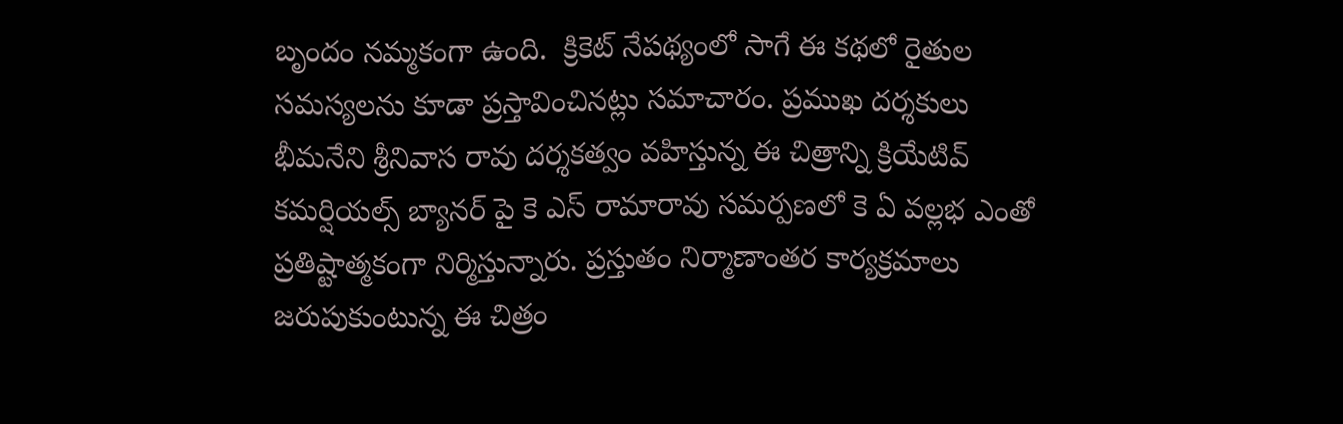బృందం నమ్మకంగా ఉంది.  క్రికెట్‌ నేపథ్యంలో సాగే ఈ కథలో రైతుల సమస్యలను కూడా ప్రస్తావించినట్లు సమాచారం. ప్రముఖ దర్శకులు భీమనేని శ్రీనివాస రావు దర్శకత్వం వహిస్తున్న ఈ చిత్రాన్ని క్రియేటివ్ కమర్షియల్స్ బ్యానర్ పై కె ఎస్ రామారావు సమర్పణలో కె ఏ వల్లభ ఎంతో ప్రతిష్టాత్మకంగా నిర్మిస్తున్నారు. ప్రస్తుతం నిర్మాణాంతర కార్యక్రమాలు జరుపుకుంటున్న ఈ చిత్రం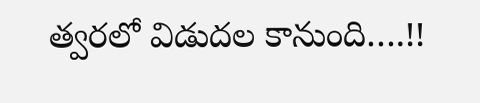త్వరలో విడుదల కానుంది….!!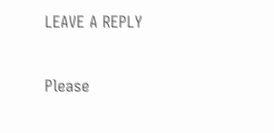LEAVE A REPLY

Please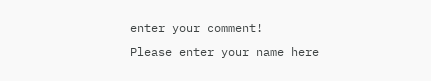enter your comment!
Please enter your name here